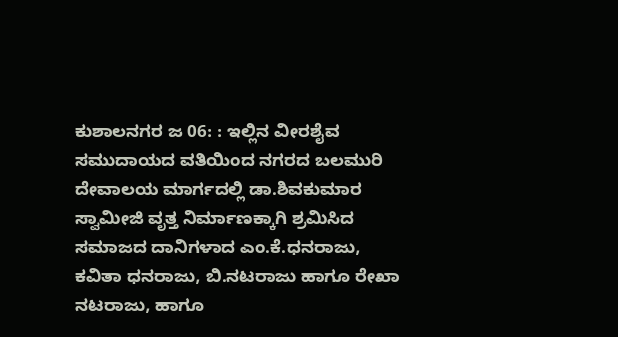ಕುಶಾಲನಗರ ಜ 06: : ಇಲ್ಲಿನ ವೀರಶೈವ ಸಮುದಾಯದ ವತಿಯಿಂದ ನಗರದ ಬಲಮುರಿ ದೇವಾಲಯ ಮಾರ್ಗದಲ್ಲಿ ಡಾ.ಶಿವಕುಮಾರ ಸ್ವಾಮೀಜಿ ವೃತ್ತ ನಿರ್ಮಾಣಕ್ಕಾಗಿ ಶ್ರಮಿಸಿದ ಸಮಾಜದ ದಾನಿಗಳಾದ ಎಂ.ಕೆ.ಧನರಾಜು, ಕವಿತಾ ಧನರಾಜು, ಬಿ.ನಟರಾಜು ಹಾಗೂ ರೇಖಾ ನಟರಾಜು, ಹಾಗೂ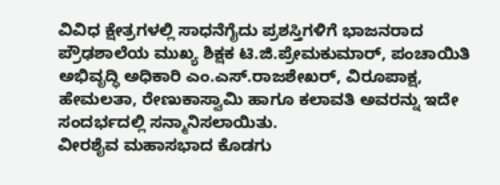ವಿವಿಧ ಕ್ಷೇತ್ರಗಳಲ್ಲಿ ಸಾಧನೆಗೈದು ಪ್ರಶಸ್ತಿಗಳಿಗೆ ಭಾಜನರಾದ ಪ್ರೌಢಶಾಲೆಯ ಮುಖ್ಯ ಶಿಕ್ಷಕ ಟಿ.ಜಿ.ಪ್ರೇಮಕುಮಾರ್, ಪಂಚಾಯಿತಿ ಅಭಿವೃದ್ಧಿ ಅಧಿಕಾರಿ ಎಂ.ಎಸ್.ರಾಜಶೇಖರ್, ವಿರೂಪಾಕ್ಷ, ಹೇಮಲತಾ, ರೇಣುಕಾಸ್ವಾಮಿ ಹಾಗೂ ಕಲಾವತಿ ಅವರನ್ನು ಇದೇ ಸಂದರ್ಭದಲ್ಲಿ ಸನ್ಮಾನಿಸಲಾಯಿತು.
ವೀರಶೈವ ಮಹಾಸಭಾದ ಕೊಡಗು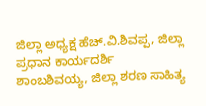ಜಿಲ್ಲಾ ಅಧ್ಯಕ್ಷ ಹೆಚ್.ವಿ.ಶಿವಪ್ಪ, ಜಿಲ್ಲಾ ಪ್ರಧಾನ ಕಾರ್ಯದರ್ಶಿ ಶಾಂಬಶಿವಯ್ಯ, ಜಿಲ್ಲಾ ಶರಣ ಸಾಹಿತ್ಯ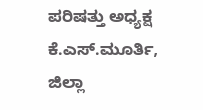ಪರಿಷತ್ತು ಅಧ್ಯಕ್ಷ ಕೆ.ಎಸ್.ಮೂರ್ತಿ, ಜಿಲ್ಲಾ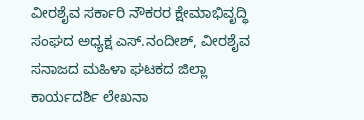ವೀರಶೈವ ಸರ್ಕಾರಿ ನೌಕರರ ಕ್ಷೇಮಾಭಿವೃದ್ಧಿ ಸಂಘದ ಅಧ್ಯಕ್ಷ ಎಸ್.ನಂದೀಶ್, ವೀರಶೈವ ಸನಾಜದ ಮಹಿಳಾ ಘಟಕದ ಜಿಲ್ಲಾ ಕಾರ್ಯದರ್ಶಿ ಲೇಖನಾ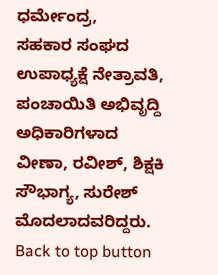ಧರ್ಮೇಂದ್ರ,
ಸಹಕಾರ ಸಂಘದ ಉಪಾಧ್ಯಕ್ಷೆ ನೇತ್ರಾವತಿ, ಪಂಚಾಯಿತಿ ಅಭಿವೃದ್ದಿ ಅಧಿಕಾರಿಗಳಾದ ವೀಣಾ, ರವೀಶ್, ಶಿಕ್ಷಕಿ ಸೌಭಾಗ್ಯ, ಸುರೇಶ್ ಮೊದಲಾದವರಿದ್ದರು.
Back to top button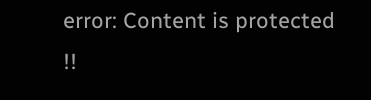error: Content is protected !!